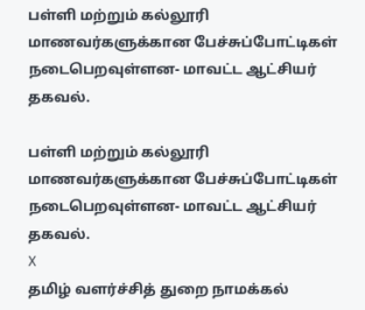பள்ளி மற்றும் கல்லூரி மாணவர்களுக்கான பேச்சுப்போட்டிகள் நடைபெறவுள்ளன- மாவட்ட ஆட்சியர் தகவல்.

பள்ளி மற்றும் கல்லூரி மாணவர்களுக்கான பேச்சுப்போட்டிகள் நடைபெறவுள்ளன- மாவட்ட ஆட்சியர் தகவல்.
X
தமிழ் வளர்ச்சித் துறை நாமக்கல்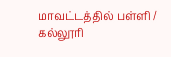மாவட்டத்தில் பள்ளி / கல்லூரி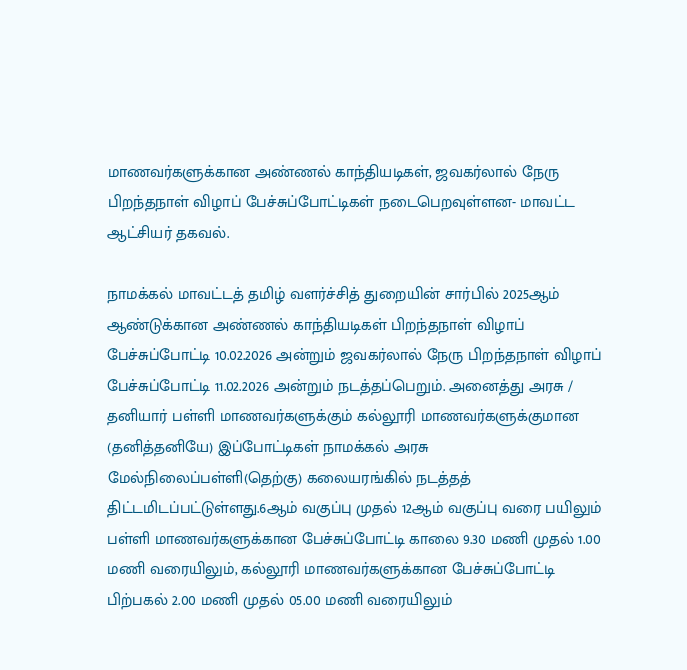மாணவர்களுக்கான அண்ணல் காந்தியடிகள், ஜவகர்லால் நேரு பிறந்தநாள் விழாப் பேச்சுப்போட்டிகள் நடைபெறவுள்ளன- மாவட்ட ஆட்சியர் தகவல்.

நாமக்கல் மாவட்டத் தமிழ் வளர்ச்சித் துறையின் சார்பில் 2025ஆம் ஆண்டுக்கான அண்ணல் காந்தியடிகள் பிறந்தநாள் விழாப் பேச்சுப்போட்டி 10.02.2026 அன்றும் ஜவகர்லால் நேரு பிறந்தநாள் விழாப் பேச்சுப்போட்டி 11.02.2026 அன்றும் நடத்தப்பெறும். அனைத்து அரசு / தனியார் பள்ளி மாணவர்களுக்கும் கல்லூரி மாணவர்களுக்குமான (தனித்தனியே) இப்போட்டிகள் நாமக்கல் அரசு மேல்நிலைப்பள்ளி(தெற்கு) கலையரங்கில் நடத்தத் திட்டமிடப்பட்டுள்ளது.6ஆம் வகுப்பு முதல் 12ஆம் வகுப்பு வரை பயிலும் பள்ளி மாணவர்களுக்கான பேச்சுப்போட்டி காலை 9.30 மணி முதல் 1.00 மணி வரையிலும், கல்லூரி மாணவர்களுக்கான பேச்சுப்போட்டி பிற்பகல் 2.00 மணி முதல் 05.00 மணி வரையிலும்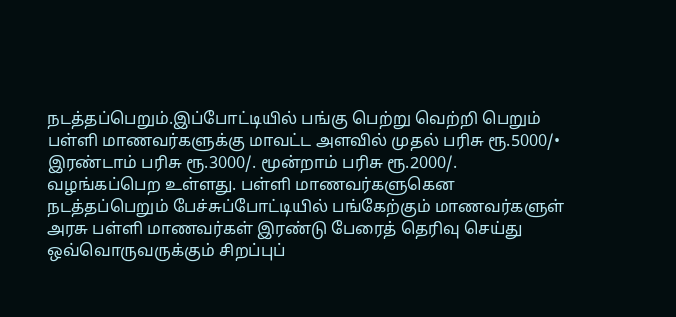நடத்தப்பெறும்.இப்போட்டியில் பங்கு பெற்று வெற்றி பெறும் பள்ளி மாணவர்களுக்கு மாவட்ட அளவில் முதல் பரிசு ரூ.5000/• இரண்டாம் பரிசு ரூ.3000/. மூன்றாம் பரிசு ரூ.2000/. வழங்கப்பெற உள்ளது. பள்ளி மாணவர்களுகென நடத்தப்பெறும் பேச்சுப்போட்டியில் பங்கேற்கும் மாணவர்களுள் அரசு பள்ளி மாணவர்கள் இரண்டு பேரைத் தெரிவு செய்து ஒவ்வொருவருக்கும் சிறப்புப்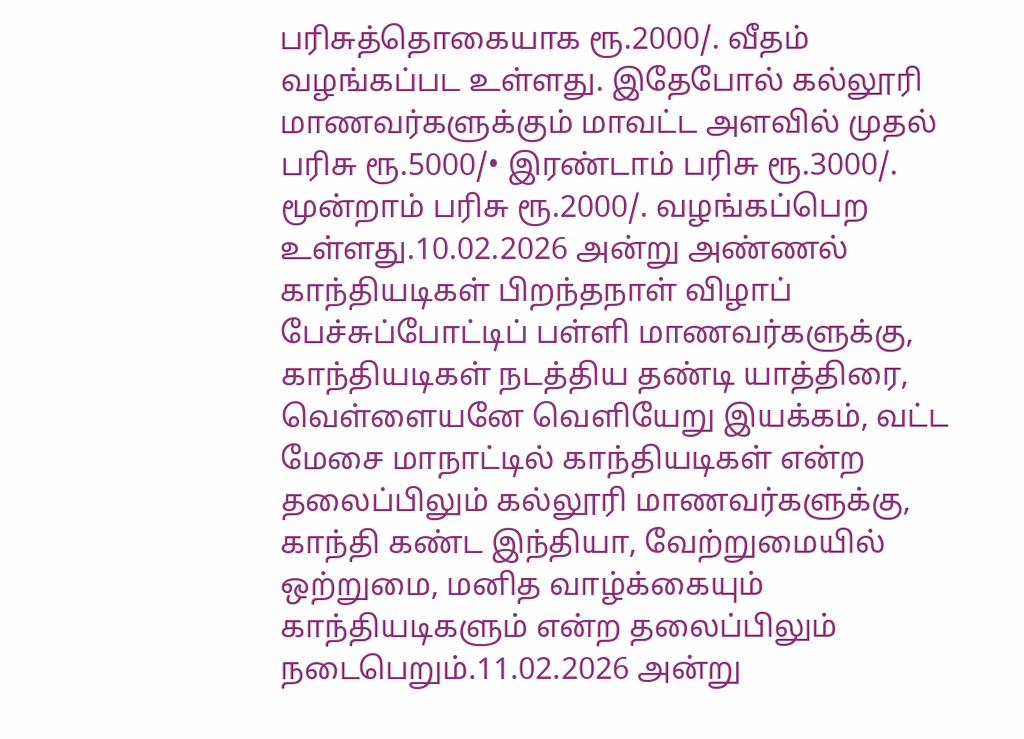பரிசுத்தொகையாக ரூ.2000/. வீதம் வழங்கப்பட உள்ளது. இதேபோல் கல்லூரி மாணவர்களுக்கும் மாவட்ட அளவில் முதல் பரிசு ரூ.5000/• இரண்டாம் பரிசு ரூ.3000/. மூன்றாம் பரிசு ரூ.2000/. வழங்கப்பெற உள்ளது.10.02.2026 அன்று அண்ணல் காந்தியடிகள் பிறந்தநாள் விழாப் பேச்சுப்போட்டிப் பள்ளி மாணவர்களுக்கு, காந்தியடிகள் நடத்திய தண்டி யாத்திரை, வெள்ளையனே வெளியேறு இயக்கம், வட்ட மேசை மாநாட்டில் காந்தியடிகள் என்ற தலைப்பிலும் கல்லூரி மாணவர்களுக்கு, காந்தி கண்ட இந்தியா, வேற்றுமையில் ஒற்றுமை, மனித வாழ்க்கையும் காந்தியடிகளும் என்ற தலைப்பிலும் நடைபெறும்.11.02.2026 அன்று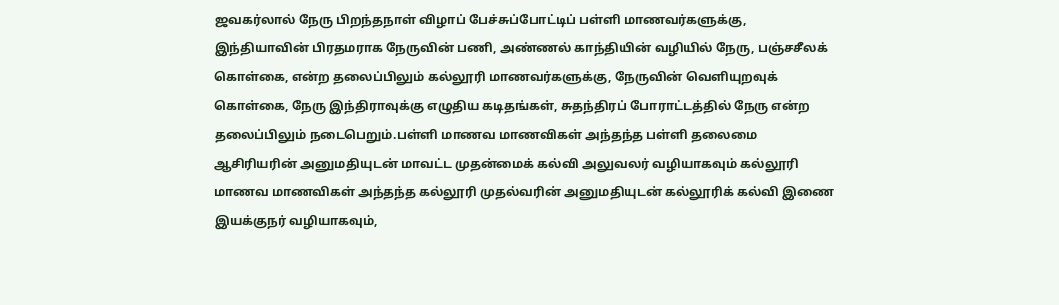ஜவகர்லால் நேரு பிறந்தநாள் விழாப் பேச்சுப்போட்டிப் பள்ளி மாணவர்களுக்கு, இந்தியாவின் பிரதமராக நேருவின் பணி, அண்ணல் காந்தியின் வழியில் நேரு, பஞ்சசீலக் கொள்கை, என்ற தலைப்பிலும் கல்லூரி மாணவர்களுக்கு, நேருவின் வெளியுறவுக் கொள்கை, நேரு இந்திராவுக்கு எழுதிய கடிதங்கள், சுதந்திரப் போராட்டத்தில் நேரு என்ற தலைப்பிலும் நடைபெறும்.பள்ளி மாணவ மாணவிகள் அந்தந்த பள்ளி தலைமை ஆசிரியரின் அனுமதியுடன் மாவட்ட முதன்மைக் கல்வி அலுவலர் வழியாகவும் கல்லூரி மாணவ மாணவிகள் அந்தந்த கல்லூரி முதல்வரின் அனுமதியுடன் கல்லூரிக் கல்வி இணை இயக்குநர் வழியாகவும்,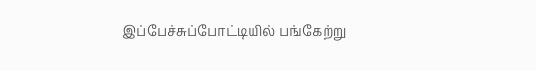இப்பேச்சுப்போட்டியில் பங்கேற்று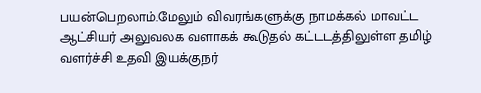பயன்பெறலாம்.மேலும் விவரங்களுக்கு நாமக்கல் மாவட்ட ஆட்சியர் அலுவலக வளாகக் கூடுதல் கட்டடத்திலுள்ள தமிழ் வளர்ச்சி உதவி இயக்குநர்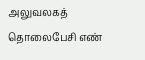அலுவலகத் தொலைபேசி எண்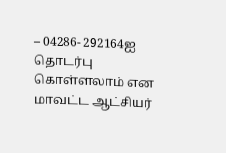– 04286- 292164ஐ தொடர்பு கொள்ளலாம் என மாவட்ட ஆட்சியர்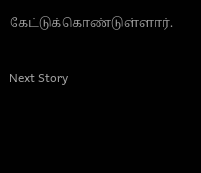கேட்டுக்கொண்டுள்ளார்.


Next Story